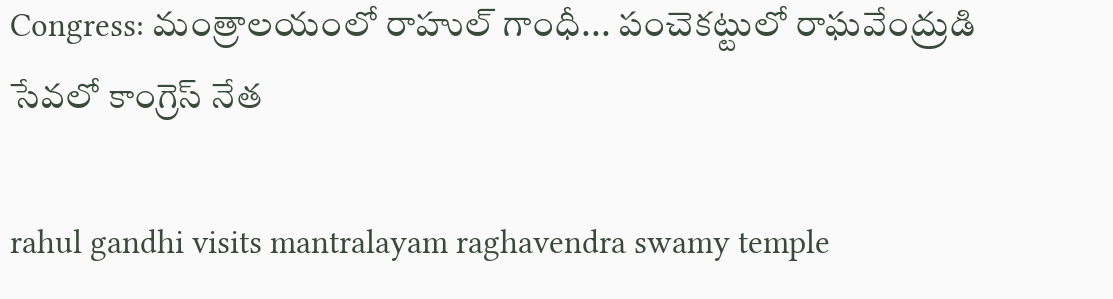Congress: మంత్రాలయంలో రాహుల్ గాంధీ... పంచెకట్టులో రాఘవేంద్రుడి సేవలో కాంగ్రెస్ నేత

rahul gandhi visits mantralayam raghavendra swamy temple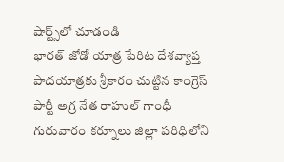షార్ట్స్‌లో చూడండి
భారత్ జోడో యాత్ర పేరిట దేశవ్యాప్త పాదయాత్రకు శ్రీకారం చుట్టిన కాంగ్రెస్ పార్టీ అగ్ర నేత రాహుల్ గాంధీ గురువారం కర్నూలు జిల్లా పరిధిలోని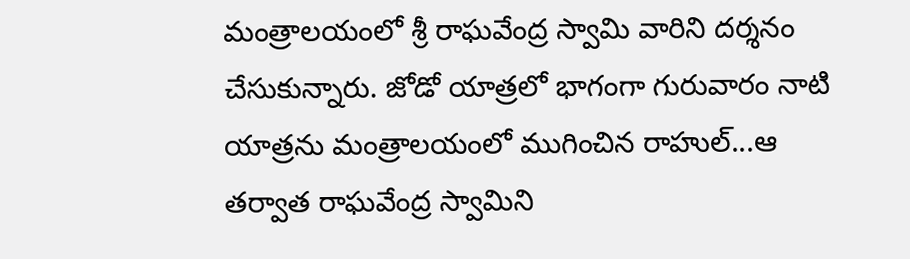మంత్రాలయంలో శ్రీ రాఘవేంద్ర స్వామి వారిని దర్శనం చేసుకున్నారు. జోడో యాత్రలో భాగంగా గురువారం నాటి యాత్రను మంత్రాలయంలో ముగించిన రాహుల్...ఆ తర్వాత రాఘవేంద్ర స్వామిని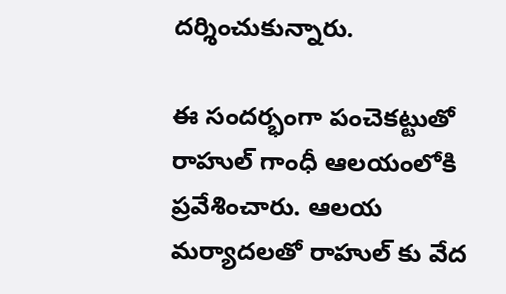దర్శించుకున్నారు.

ఈ సందర్భంగా పంచెకట్టుతో రాహుల్ గాంధీ ఆలయంలోకి ప్రవేశించారు. ఆలయ మర్యాదలతో రాహుల్ కు వేద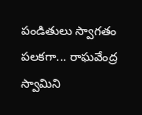పండితులు స్వాగతం పలకగా... రాఘవేంద్ర స్వామిని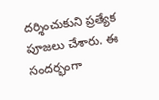దర్శించుకుని ప్రత్యేక పూజలు చేశారు. ఈ సందర్భంగా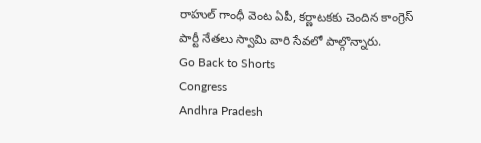రాహుల్ గాంధీ వెంట ఏపీ, కర్ణాటకకు చెందిన కాంగ్రెస్ పార్టీ నేతలు స్వామి వారి సేవలో పాల్గొన్నారు.
Go Back to Shorts
Congress
Andhra Pradesh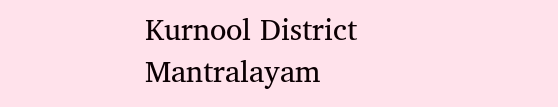Kurnool District
Mantralayam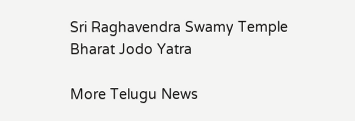Sri Raghavendra Swamy Temple
Bharat Jodo Yatra

More Telugu News